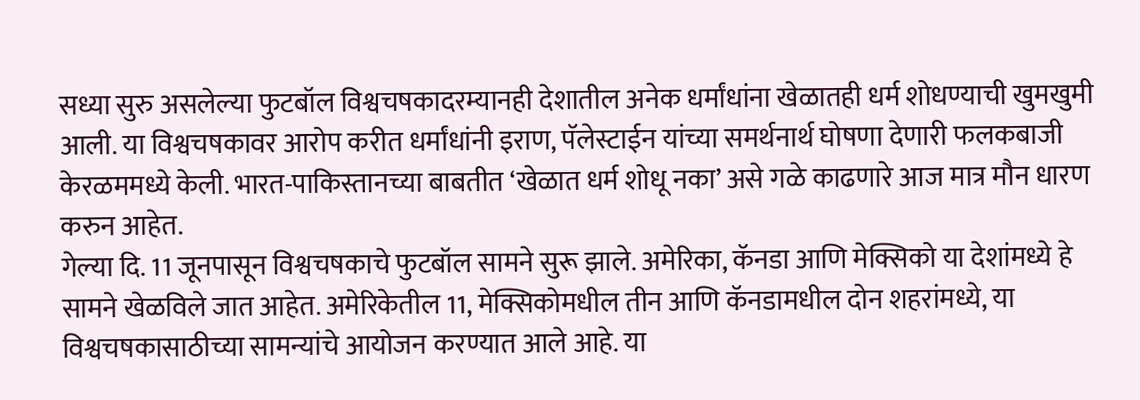सध्या सुरु असलेल्या फुटबॉल विश्वचषकादरम्यानही देशातील अनेक धर्मांधांना खेळातही धर्म शोधण्याची खुमखुमी आली. या विश्वचषकावर आरोप करीत धर्मांधांनी इराण, पॅलेस्टाईन यांच्या समर्थनार्थ घोषणा देणारी फलकबाजी केरळममध्ये केली. भारत-पाकिस्तानच्या बाबतीत ‘खेळात धर्म शोधू नका’ असे गळे काढणारे आज मात्र मौन धारण करुन आहेत.
गेल्या दि. 11 जूनपासून विश्वचषकाचे फुटबॉल सामने सुरू झाले. अमेरिका, कॅनडा आणि मेक्सिको या देशांमध्ये हे सामने खेळविले जात आहेत. अमेरिकेतील 11, मेक्सिकोमधील तीन आणि कॅनडामधील दोन शहरांमध्ये, या विश्वचषकासाठीच्या सामन्यांचे आयोजन करण्यात आले आहे. या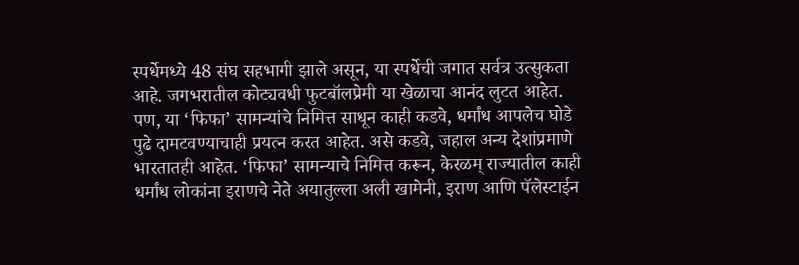स्पर्धेमध्ये 48 संघ सहभागी झाले असून, या स्पर्धेची जगात सर्वत्र उत्सुकता आहे. जगभरातील कोट्यवधी फुटबॉलप्रेमी या खेळाचा आनंद लुटत आहेत. पण, या ‘फिफा’ सामन्यांचे निमित्त साधून काही कडवे, धर्मांध आपलेच घोडे पुढे दामटवण्याचाही प्रयत्न करत आहेत. असे कडवे, जहाल अन्य देशांप्रमाणे भारतातही आहेत. ‘फिफा’ सामन्याचे निमित्त करून, केरळम् राज्यातील काही धर्मांध लोकांना इराणचे नेते अयातुल्ला अली खामेनी, इराण आणि पॅलेस्टाईन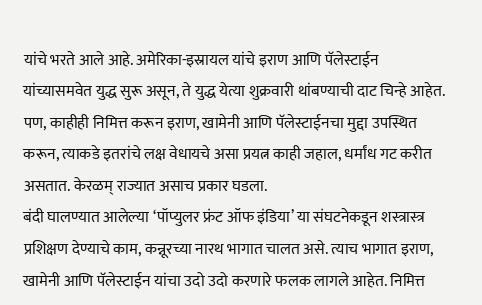यांचे भरते आले आहे. अमेरिका-इस्रायल यांचे इराण आणि पॅलेस्टाईन यांच्यासमवेत युद्ध सुरू असून, ते युद्ध येत्या शुक्रवारी थांबण्याची दाट चिन्हे आहेत. पण, काहीही निमित्त करून इराण, खामेनी आणि पॅलेस्टाईनचा मुद्दा उपस्थित करून, त्याकडे इतरांचे लक्ष वेधायचे असा प्रयत्न काही जहाल, धर्मांध गट करीत असतात. केरळम् राज्यात असाच प्रकार घडला.
बंदी घालण्यात आलेल्या ‘पॉप्युलर फ्रंट ऑफ इंडिया’ या संघटनेकडून शस्त्रास्त्र प्रशिक्षण देण्याचे काम, कन्नूरच्या नारथ भागात चालत असे. त्याच भागात इराण, खामेनी आणि पॅलेस्टाईन यांचा उदो उदो करणारे फलक लागले आहेत. निमित्त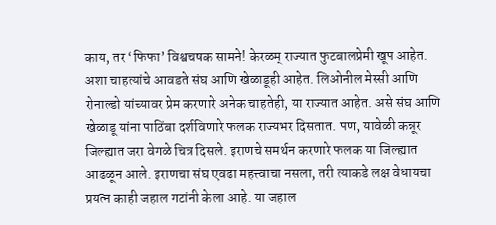काय, तर ‘फिफा’ विश्वचषक सामने! केरळम् राज्यात फुटबालप्रेमी खूप आहेत. अशा चाहत्यांचे आवडते संघ आणि खेळाडूही आहेत. लिओनील मेस्सी आणि रोनाल्डो यांच्यावर प्रेम करणारे अनेक चाहतेही, या राज्यात आहेत. असे संघ आणि खेळाडू यांना पाठिंबा दर्शविणारे फलक राज्यभर दिसतात. पण, यावेळी कन्नूर जिल्ह्यात जरा वेगळे चित्र दिसले. इराणचे समर्थन करणारे फलक या जिल्ह्यात आढळून आले. इराणचा संघ एवढा महत्त्वाचा नसला, तरी त्याकडे लक्ष वेधायचा प्रयत्न काही जहाल गटांनी केला आहे. या जहाल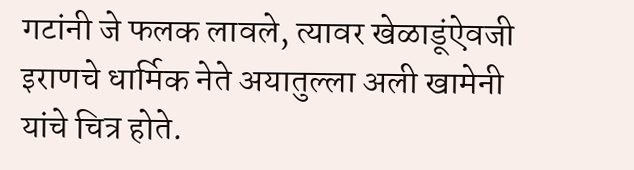गटांनी जे फलक लावले, त्यावर खेळाडूंऐवजी इराणचे धार्मिक नेते अयातुल्ला अली खामेनी यांचे चित्र होते.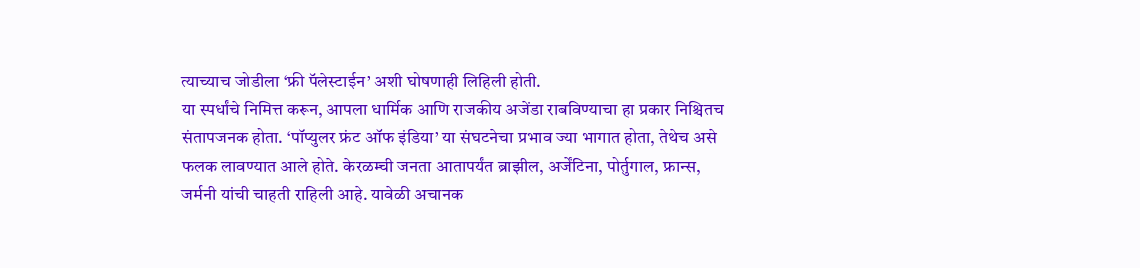त्याच्याच जोडीला ‘फ्री पॅलेस्टाईन’ अशी घोषणाही लिहिली होती.
या स्पर्धांचे निमित्त करून, आपला धार्मिक आणि राजकीय अजेंडा राबविण्याचा हा प्रकार निश्चितच संतापजनक होता. ‘पॉप्युलर फ्रंट ऑफ इंडिया’ या संघटनेचा प्रभाव ज्या भागात होता, तेथेच असे फलक लावण्यात आले होते. केरळम्ची जनता आतापर्यंत ब्राझील, अर्जेंटिना, पोर्तुगाल, फ्रान्स, जर्मनी यांची चाहती राहिली आहे. यावेळी अचानक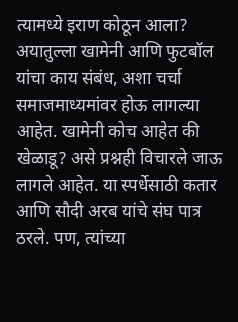त्यामध्ये इराण कोठून आला? अयातुल्ला खामेनी आणि फुटबॉल यांचा काय संबंध, अशा चर्चा समाजमाध्यमांवर होऊ लागल्या आहेत. खामेनी कोच आहेत की खेळाडू? असे प्रश्नही विचारले जाऊ लागले आहेत. या स्पर्धेसाठी कतार आणि सौदी अरब यांचे संघ पात्र ठरले. पण, त्यांच्या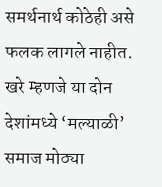समर्थनार्थ कोठेही असे फलक लागले नाहीत. खरे म्हणजे या दोन देशांमध्ये ‘मल्याळी’ समाज मोठ्या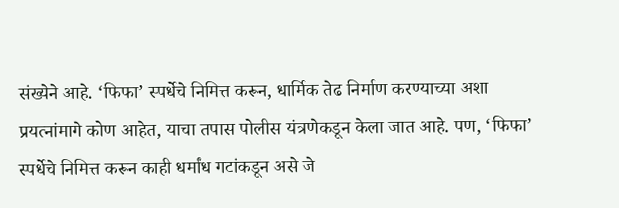संख्येने आहे. ‘फिफा’ स्पर्धेचे निमित्त करून, धार्मिक तेढ निर्माण करण्याच्या अशा प्रयत्नांमागे कोण आहेत, याचा तपास पोलीस यंत्रणेकडून केला जात आहे. पण, ‘फिफा’ स्पर्धेचे निमित्त करून काही धर्मांध गटांकडून असे जे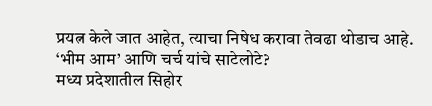प्रयत्न केले जात आहेत, त्याचा निषेध करावा तेवढा थोडाच आहे.
‘भीम आम’ आणि चर्च यांचे साटेलोटे?
मध्य प्रदेशातील सिहोर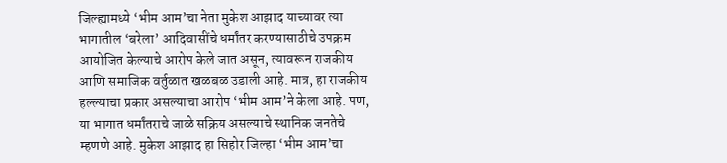जिल्ह्यामध्ये ‘भीम आम’चा नेता मुकेश आझाद याच्यावर त्या भागातील ‘बरेला’ आदिवासींचे धर्मांतर करण्यासाठीचे उपक्रम आयोजित केल्याचे आरोप केले जात असून, त्यावरून राजकीय आणि समाजिक वर्तुळात खळबळ उडाली आहे. मात्र, हा राजकीय हल्ल्याचा प्रकार असल्याचा आरोप ‘भीम आम’ने केला आहे. पण, या भागात धर्मांतराचे जाळे सक्रिय असल्याचे स्थानिक जनतेचे म्हणणे आहे. मुकेश आझाद हा सिहोर जिल्हा ‘भीम आम’चा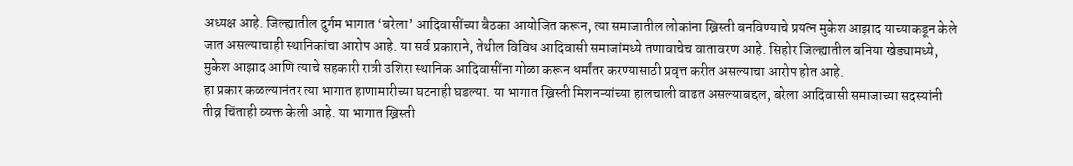अध्यक्ष आहे. जिल्ह्यातील दुर्गम भागात ‘बरेला’ आदिवासींच्या बैठका आयोजित करून, त्या समाजातील लोकांना ख्रिस्ती बनविण्याचे प्रयत्न मुकेश आझाद याच्याकडून केले जात असल्याचाही स्थानिकांचा आरोप आहे. या सर्व प्रकाराने, तेथील विविध आदिवासी समाजांमध्ये तणावाचेच वातावरण आहे. सिहोर जिल्ह्यातील बनिया खेड्यामध्ये, मुकेश आझाद आणि त्याचे सहकारी रात्री उशिरा स्थानिक आदिवासींना गोळा करून धर्मांतर करण्यासाठी प्रवृत्त करीत असल्याचा आरोप होत आहे.
हा प्रकार कळल्यानंतर त्या भागात हाणामारीच्या घटनाही घडल्या. या भागात ख्रिस्ती मिशनऱ्यांच्या हालचाली वाढत असल्याबद्दल, बरेला आदिवासी समाजाच्या सदस्यांनी तीव्र चिंताही व्यक्त केली आहे. या भागात ख्रिस्ती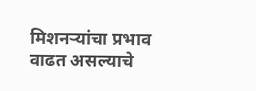मिशनऱ्यांचा प्रभाव वाढत असल्याचे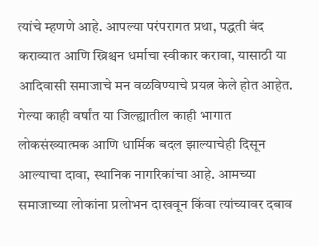त्यांचे म्हणणे आहे. आपल्या परंपरागत प्रथा, पद्धती बंद कराव्यात आणि ख्रिश्चन धर्माचा स्वीकार करावा, यासाठी या आदिवासी समाजाचे मन वळविण्याचे प्रयत्न केले होत आहेत.
गेल्या काही वर्षांत या जिल्ह्यातील काही भागात लोकसंख्यात्मक आणि धार्मिक बदल झाल्याचेही दिसून आल्याचा दावा, स्थानिक नागरिकांचा आहे. आमच्या समाजाच्या लोकांना प्रलोभन दाखवून किंवा त्यांच्यावर दबाव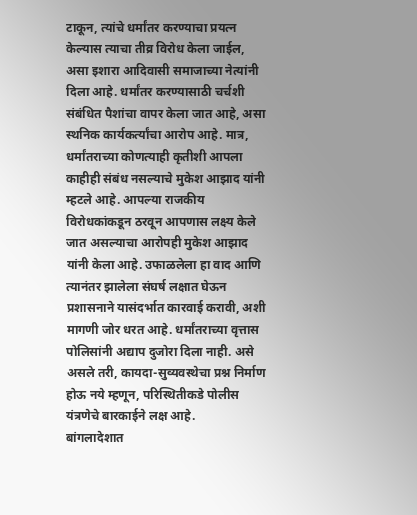टाकून, त्यांचे धर्मांतर करण्याचा प्रयत्न केल्यास त्याचा तीव्र विरोध केला जाईल, असा इशारा आदिवासी समाजाच्या नेत्यांनी दिला आहे. धर्मांतर करण्यासाठी चर्चशी संबंधित पैशांचा वापर केला जात आहे, असा स्थनिक कार्यकर्त्यांचा आरोप आहे. मात्र, धर्मांतराच्या कोणत्याही कृतीशी आपला काहीही संबंध नसल्याचे मुकेश आझाद यांनी म्हटले आहे. आपल्या राजकीय विरोधकांकडून ठरवून आपणास लक्ष्य केले जात असल्याचा आरोपही मुकेश आझाद यांनी केला आहे. उफाळलेला हा वाद आणि त्यानंतर झालेला संघर्ष लक्षात घेऊन प्रशासनाने यासंदर्भात कारवाई करावी, अशी मागणी जोर धरत आहे. धर्मांतराच्या वृत्तास पोलिसांनी अद्याप दुजोरा दिला नाही. असे असले तरी, कायदा-सुव्यवस्थेचा प्रश्न निर्माण होऊ नये म्हणून, परिस्थितीकडे पोलीस यंत्रणेचे बारकाईने लक्ष आहे.
बांगलादेशात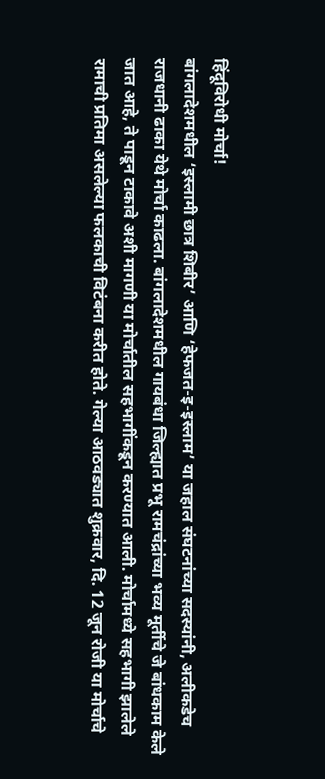हिंदूविरोधी मोर्चा!
बांगलादेशमधील ‘इस्लामी छात्र शिबीर’ आणि ‘हेफजत-इ-इस्लाम’ या जहाल संघटनांच्या सदस्यांनी, अलीकडेच राजधानी ढाका येथे मोर्चा काढला. बांगलादेशमधील गायबंधा जिल्ह्यात प्रभू रामचंद्रांच्या भव्य मूर्तीचे जे बांधकाम केले जात आहे, ते पाडून टाकावे अशी मागणी या मोर्चातील सहभागींकडून करण्यात आली. मोर्चामध्ये सहभागी झालेले रामाची प्रतिमा असलेल्या फलकाची विटंबना करीत होते. गेल्या आठवड्यात शुक्रवार, दि. 12 जून रोजी या मोर्चाचे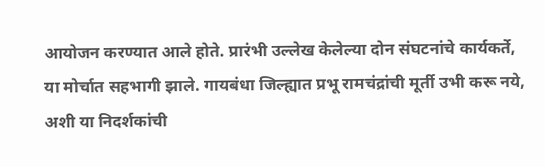आयोजन करण्यात आले होते. प्रारंभी उल्लेख केलेल्या दोन संघटनांचे कार्यकर्ते, या मोर्चात सहभागी झाले. गायबंधा जिल्ह्यात प्रभू रामचंद्रांची मूर्ती उभी करू नये, अशी या निदर्शकांची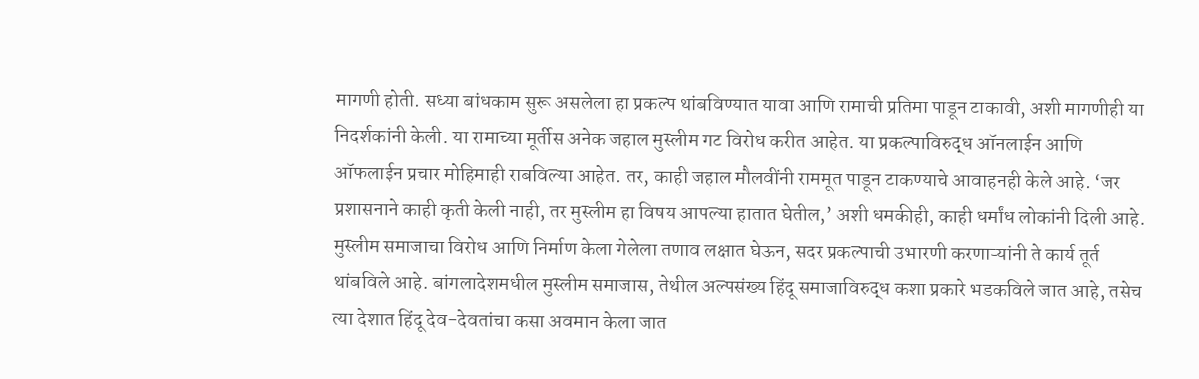मागणी होती. सध्या बांधकाम सुरू असलेला हा प्रकल्प थांबविण्यात यावा आणि रामाची प्रतिमा पाडून टाकावी, अशी मागणीही या निदर्शकांनी केली. या रामाच्या मूर्तीस अनेक जहाल मुस्लीम गट विरोध करीत आहेत. या प्रकल्पाविरुद्ध ऑनलाईन आणि ऑफलाईन प्रचार मोहिमाही राबविल्या आहेत. तर, काही जहाल मौलवींनी राममूत पाडून टाकण्याचे आवाहनही केले आहे. ‘जर प्रशासनाने काही कृती केली नाही, तर मुस्लीम हा विषय आपल्या हातात घेतील,’ अशी धमकीही, काही धर्मांध लोकांनी दिली आहे. मुस्लीम समाजाचा विरोध आणि निर्माण केला गेलेला तणाव लक्षात घेऊन, सदर प्रकल्पाची उभारणी करणाऱ्यांनी ते कार्य तूर्त थांबविले आहे. बांगलादेशमधील मुस्लीम समाजास, तेथील अल्पसंख्य हिंदू समाजाविरुद्ध कशा प्रकारे भडकविले जात आहे, तसेच त्या देशात हिंदू देव-देवतांचा कसा अवमान केला जात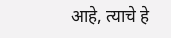आहे, त्याचे हे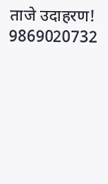ताजे उदाहरण!
9869020732